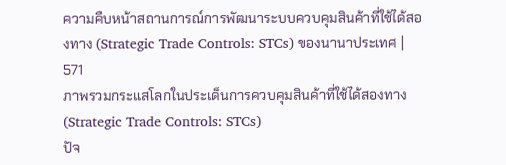ความคืบหน้าสถานการณ์การพัฒนาระบบควบคุมสินค้าที่ใช้ได้สองทาง (Strategic Trade Controls: STCs) ของนานาประเทศ | 571
ภาพรวมกระแสโลกในประเด็นการควบคุมสินค้าที่ใช้ได้สองทาง (Strategic Trade Controls: STCs)
ปัจ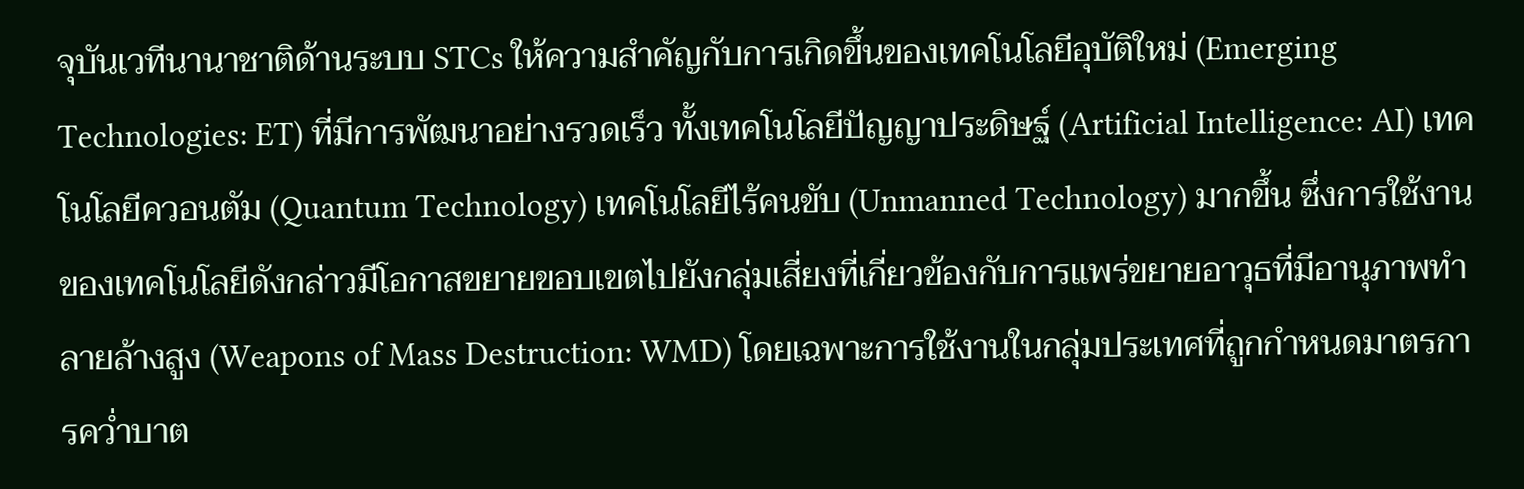จุบันเวทีนานาชาติด้านระบบ STCs ให้ความสำคัญกับการเกิดขึ้นของเทคโนโลยีอุบัติใหม่ (Emerging Technologies: ET) ที่มีการพัฒนาอย่างรวดเร็ว ทั้งเทคโนโลยีปัญญาประดิษฐ์ (Artificial Intelligence: AI) เทคโนโลยีควอนตัม (Quantum Technology) เทคโนโลยีไร้คนขับ (Unmanned Technology) มากขึ้น ซึ่งการใช้งานของเทคโนโลยีดังกล่าวมีโอกาสขยายขอบเขตไปยังกลุ่มเสี่ยงที่เกี่ยวข้องกับการแพร่ขยายอาวุธที่มีอานุภาพทำลายล้างสูง (Weapons of Mass Destruction: WMD) โดยเฉพาะการใช้งานในกลุ่มประเทศที่ถูกกำหนดมาตรการคว่ำบาต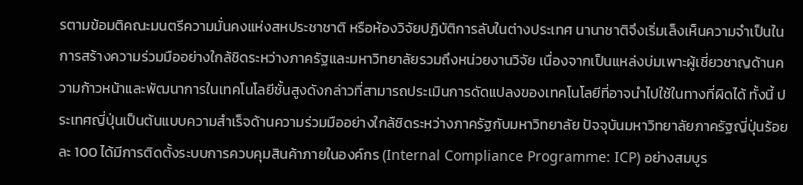รตามข้อมติคณะมนตรีความมั่นคงแห่งสหประชาชาติ หรือห้องวิจัยปฏิบัติการลับในต่างประเทศ นานาชาติจึงเริ่มเล็งเห็นความจำเป็นในการสร้างความร่วมมืออย่างใกล้ชิดระหว่างภาครัฐและมหาวิทยาลัยรวมถึงหน่วยงานวิจัย เนื่องจากเป็นแหล่งบ่มเพาะผู้เชี่ยวชาญด้านความก้าวหน้าและพัฒนาการในเทคโนโลยีชั้นสูงดังกล่าวที่สามารถประเมินการดัดแปลงของเทคโนโลยีที่อาจนำไปใช้ในทางที่ผิดได้ ทั้งนี้ ประเทศญี่ปุ่นเป็นต้นแบบความสำเร็จด้านความร่วมมืออย่างใกล้ชิดระหว่างภาครัฐกับมหาวิทยาลัย ปัจจุบันมหาวิทยาลัยภาครัฐญี่ปุ่นร้อยละ 100 ได้มีการติดตั้งระบบการควบคุมสินค้าภายในองค์กร (Internal Compliance Programme: ICP) อย่างสมบูร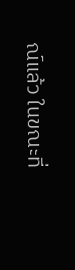ณ์แล้ว ในขณะที่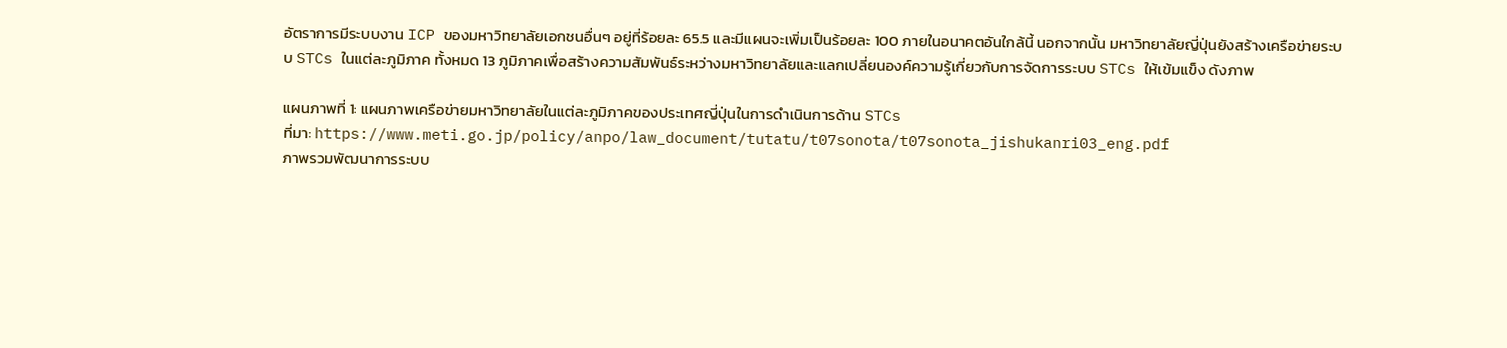อัตราการมีระบบงาน ICP ของมหาวิทยาลัยเอกชนอื่นๆ อยู่ที่ร้อยละ 65.5 และมีแผนจะเพิ่มเป็นร้อยละ 100 ภายในอนาคตอันใกล้นี้ นอกจากนั้น มหาวิทยาลัยญี่ปุ่นยังสร้างเครือข่ายระบบ STCs ในแต่ละภูมิภาค ทั้งหมด 13 ภูมิภาคเพื่อสร้างความสัมพันธ์ระหว่างมหาวิทยาลัยและแลกเปลี่ยนองค์ความรู้เกี่ยวกับการจัดการระบบ STCs ให้เข้มแข็ง ดังภาพ

แผนภาพที่ 1: แผนภาพเครือข่ายมหาวิทยาลัยในแต่ละภูมิภาคของประเทศญี่ปุ่นในการดำเนินการด้าน STCs
ที่มา: https://www.meti.go.jp/policy/anpo/law_document/tutatu/t07sonota/t07sonota_jishukanri03_eng.pdf
ภาพรวมพัฒนาการระบบ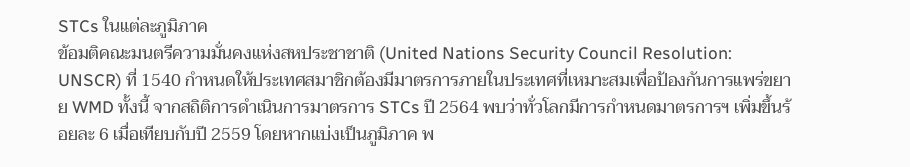STCs ในแต่ละภูมิภาค
ข้อมติคณะมนตรีความมั่นคงแห่งสหประชาชาติ (United Nations Security Council Resolution: UNSCR) ที่ 1540 กำหนดให้ประเทศสมาชิกต้องมีมาตรการภายในประเทศที่เหมาะสมเพื่อป้องกันการแพร่ขยาย WMD ทั้งนี้ จากสถิติการดำเนินการมาตรการ STCs ปี 2564 พบว่าทั่วโลกมีการกำหนดมาตรการฯ เพิ่มขึ้นร้อยละ 6 เมื่อเทียบกับปี 2559 โดยหากแบ่งเป็นภูมิภาค พ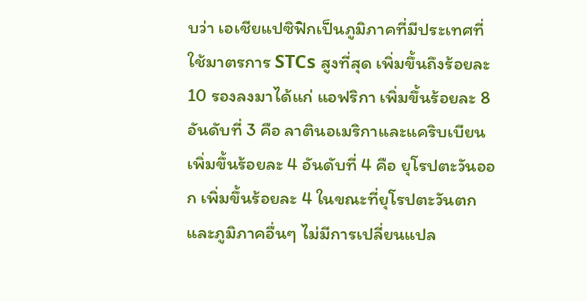บว่า เอเชียแปซิฟิกเป็นภูมิภาคที่มีประเทศที่ใช้มาตรการ STCs สูงที่สุด เพิ่มขึ้นถึงร้อยละ 10 รองลงมาได้แก่ แอฟริกา เพิ่มขึ้นร้อยละ 8 อันดับที่ 3 คือ ลาตินอเมริกาและแคริบเบียน เพิ่มขึ้นร้อยละ 4 อันดับที่ 4 คือ ยุโรปตะวันออก เพิ่มขึ้นร้อยละ 4 ในขณะที่ยุโรปตะวันตกและภูมิภาคอื่นๆ ไม่มีการเปลี่ยนแปล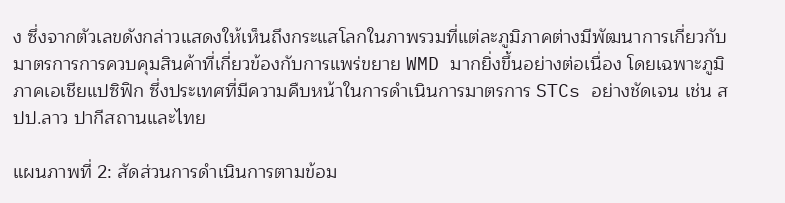ง ซึ่งจากตัวเลขดังกล่าวแสดงให้เห็นถึงกระแสโลกในภาพรวมที่แต่ละภูมิภาคต่างมีพัฒนาการเกี่ยวกับมาตรการการควบคุมสินค้าที่เกี่ยวข้องกับการแพร่ขยาย WMD มากยิ่งขึ้นอย่างต่อเนื่อง โดยเฉพาะภูมิภาคเอเชียแปซิฟิก ซึ่งประเทศที่มีความคืบหน้าในการดำเนินการมาตรการ STCs อย่างชัดเจน เช่น สปป.ลาว ปากีสถานและไทย

แผนภาพที่ 2: สัดส่วนการดำเนินการตามข้อม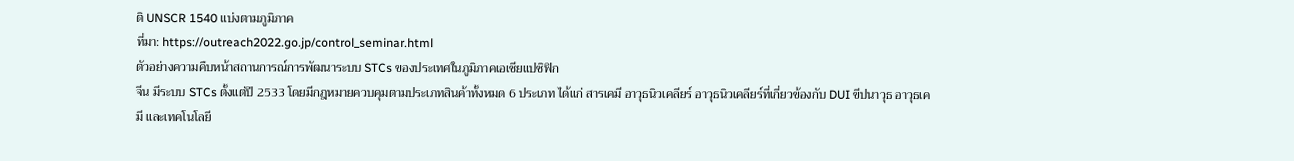ติ UNSCR 1540 แบ่งตามภูมิภาค
ที่มา: https://outreach2022.go.jp/control_seminar.html
ตัวอย่างความคืบหน้าสถานการณ์การพัฒนาระบบ STCs ของประเทศในภูมิภาคเอเชียแปซิฟิก
จีน มีระบบ STCs ตั้งแต่ปี 2533 โดยมีกฎหมายควบคุมตามประเภทสินค้าทั้งหมด 6 ประเภท ได้แก่ สารเคมี อาวุธนิวเคลียร์ อาวุธนิวเคลียร์ที่เกี่ยวข้องกับ DUI ขีปนาวุธ อาวุธเคมี และเทคโนโลยี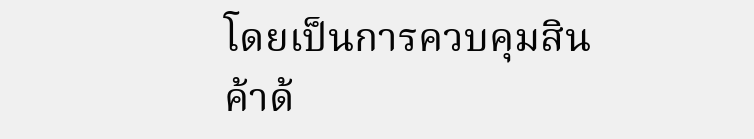โดยเป็นการควบคุมสินค้าด้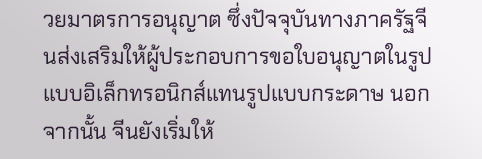วยมาตรการอนุญาต ซึ่งปัจจุบันทางภาครัฐจีนส่งเสริมให้ผู้ประกอบการขอใบอนุญาตในรูปแบบอิเล็กทรอนิกส์แทนรูปแบบกระดาษ นอกจากนั้น จีนยังเริ่มให้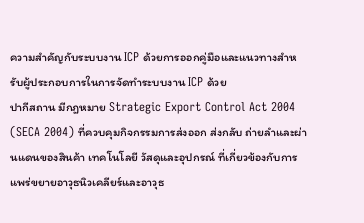ความสำคัญกับระบบงาน ICP ด้วยการออกคู่มือและแนวทางสำหรับผู้ประกอบการในการจัดทำระบบงาน ICP ด้วย
ปากีสถาน มีกฎหมาย Strategic Export Control Act 2004 (SECA 2004) ที่ควบคุมกิจกรรมการส่งออก ส่งกลับ ถ่ายลำและผ่านแดนของสินค้า เทคโนโลยี วัสดุและอุปกรณ์ ที่เกี่ยวข้องกับการแพร่ขยายอาวุธนิวเคลียร์และอาวุธ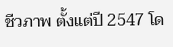ชีวภาพ ตั้งแต่ปี 2547 โด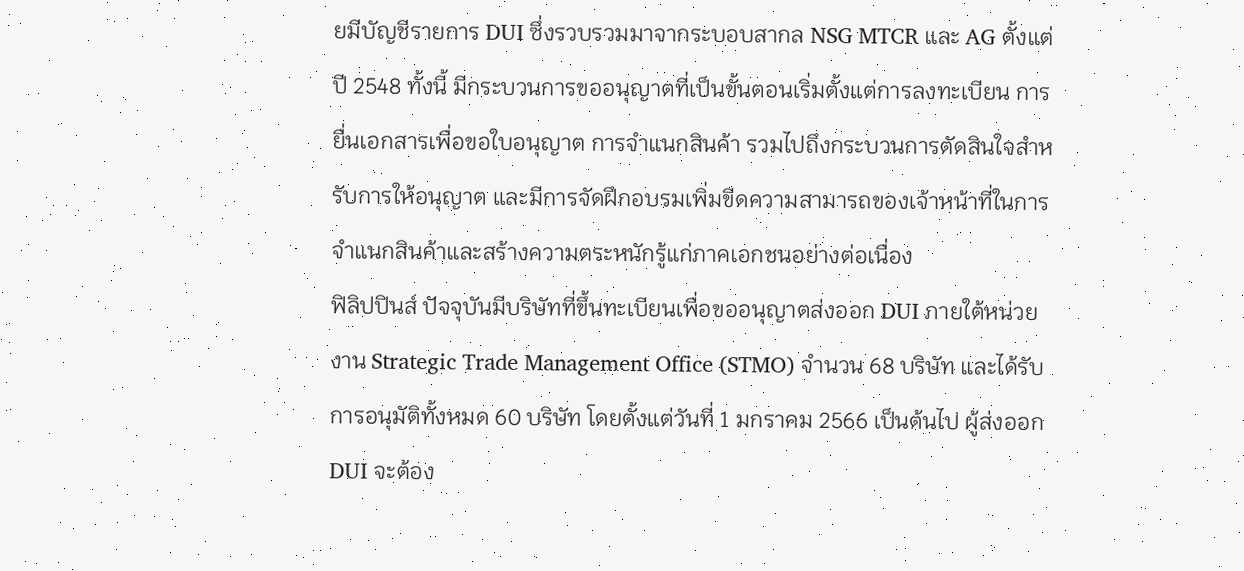ยมีบัญชีรายการ DUI ซึ่งรวบรวมมาจากระบอบสากล NSG MTCR และ AG ตั้งแต่ปี 2548 ทั้งนี้ มีกระบวนการขออนุญาตที่เป็นขั้นตอนเริ่มตั้งแต่การลงทะเบียน การยื่นเอกสารเพื่อขอใบอนุญาต การจำแนกสินค้า รวมไปถึงกระบวนการตัดสินใจสำหรับการให้อนุญาต และมีการจัดฝึกอบรมเพิ่มขีดความสามารถของเจ้าหน้าที่ในการจำแนกสินค้าและสร้างความตระหนักรู้แก่ภาคเอกชนอย่างต่อเนื่อง
ฟิลิปปินส์ ปัจจุบันมีบริษัทที่ขึ้นทะเบียนเพื่อขออนุญาตส่งออก DUI ภายใต้หน่วยงาน Strategic Trade Management Office (STMO) จำนวน 68 บริษัท และได้รับการอนุมัติทั้งหมด 60 บริษัท โดยตั้งแต่วันที่ 1 มกราคม 2566 เป็นต้นไป ผู้ส่งออก DUI จะต้อง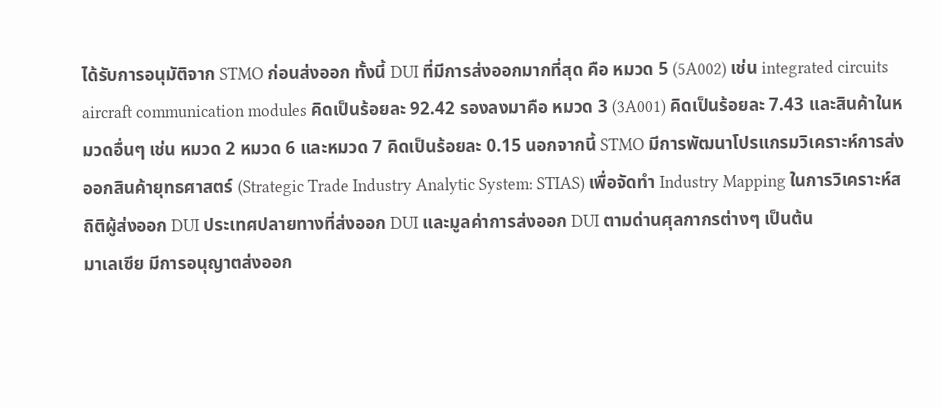ได้รับการอนุมัติจาก STMO ก่อนส่งออก ทั้งนี้ DUI ที่มีการส่งออกมากที่สุด คือ หมวด 5 (5A002) เช่น integrated circuits aircraft communication modules คิดเป็นร้อยละ 92.42 รองลงมาคือ หมวด 3 (3A001) คิดเป็นร้อยละ 7.43 และสินค้าในหมวดอื่นๆ เช่น หมวด 2 หมวด 6 และหมวด 7 คิดเป็นร้อยละ 0.15 นอกจากนี้ STMO มีการพัฒนาโปรแกรมวิเคราะห์การส่งออกสินค้ายุทธศาสตร์ (Strategic Trade Industry Analytic System: STIAS) เพื่อจัดทำ Industry Mapping ในการวิเคราะห์สถิติผู้ส่งออก DUI ประเทศปลายทางที่ส่งออก DUI และมูลค่าการส่งออก DUI ตามด่านศุลกากรต่างๆ เป็นต้น
มาเลเซีย มีการอนุญาตส่งออก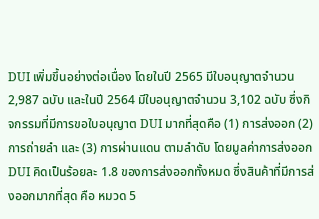DUI เพิ่มขึ้นอย่างต่อเนื่อง โดยในปี 2565 มีใบอนุญาตจำนวน 2,987 ฉบับ และในปี 2564 มีใบอนุญาตจำนวน 3,102 ฉบับ ซึ่งกิจกรรมที่มีการขอใบอนุญาต DUI มากที่สุดคือ (1) การส่งออก (2) การถ่ายลำ และ (3) การผ่านแดน ตามลำดับ โดยมูลค่าการส่งออก DUI คิดเป็นร้อยละ 1.8 ของการส่งออกทั้งหมด ซึ่งสินค้าที่มีการส่งออกมากที่สุด คือ หมวด 5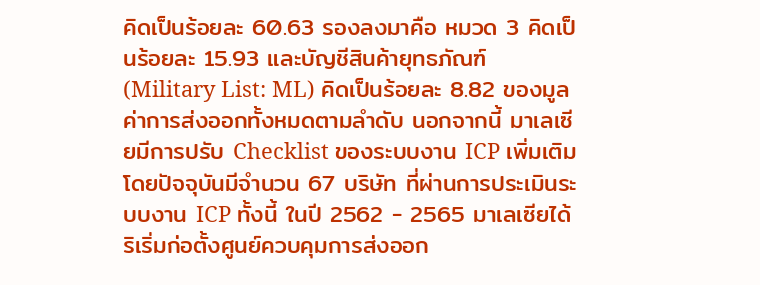คิดเป็นร้อยละ 60.63 รองลงมาคือ หมวด 3 คิดเป็นร้อยละ 15.93 และบัญชีสินค้ายุทธภัณฑ์ (Military List: ML) คิดเป็นร้อยละ 8.82 ของมูลค่าการส่งออกทั้งหมดตามลำดับ นอกจากนี้ มาเลเซียมีการปรับ Checklist ของระบบงาน ICP เพิ่มเติม โดยปัจจุบันมีจำนวน 67 บริษัท ที่ผ่านการประเมินระบบงาน ICP ทั้งนี้ ในปี 2562 - 2565 มาเลเซียได้ริเริ่มก่อตั้งศูนย์ควบคุมการส่งออก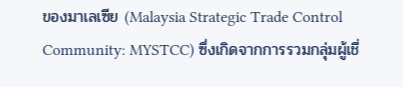ของมาเลเซีย (Malaysia Strategic Trade Control Community: MYSTCC) ซึ่งเกิดจากการรวมกลุ่มผู้เชี่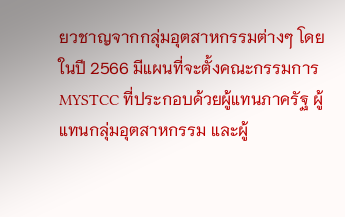ยวชาญจากกลุ่มอุตสาหกรรมต่างๆ โดยในปี 2566 มีแผนที่จะตั้งคณะกรรมการ MYSTCC ที่ประกอบด้วยผู้แทนภาครัฐ ผู้แทนกลุ่มอุตสาหกรรม และผู้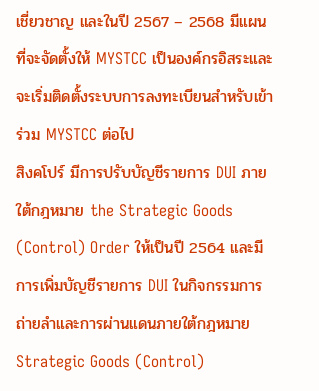เชี่ยวชาญ และในปี 2567 – 2568 มีแผนที่จะจัดตั้งให้ MYSTCC เป็นองค์กรอิสระและจะเริ่มติดตั้งระบบการลงทะเบียนสำหรับเข้าร่วม MYSTCC ต่อไป
สิงคโปร์ มีการปรับบัญชีรายการ DUI ภายใต้กฎหมาย the Strategic Goods (Control) Order ให้เป็นปี 2564 และมีการเพิ่มบัญชีรายการ DUI ในกิจกรรมการถ่ายลำและการผ่านแดนภายใต้กฎหมาย Strategic Goods (Control)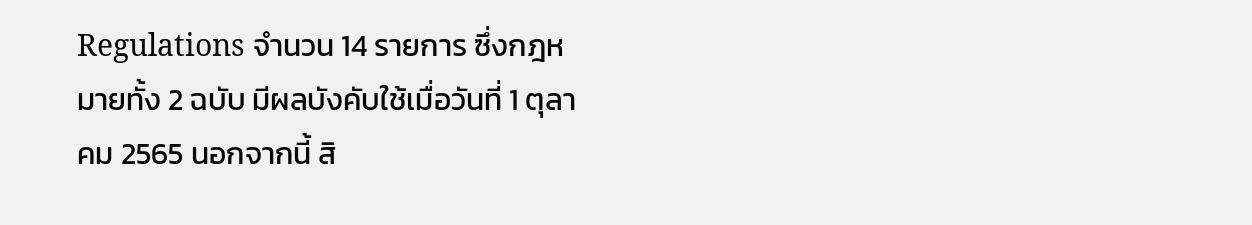Regulations จำนวน 14 รายการ ซึ่งกฎหมายทั้ง 2 ฉบับ มีผลบังคับใช้เมื่อวันที่ 1 ตุลาคม 2565 นอกจากนี้ สิ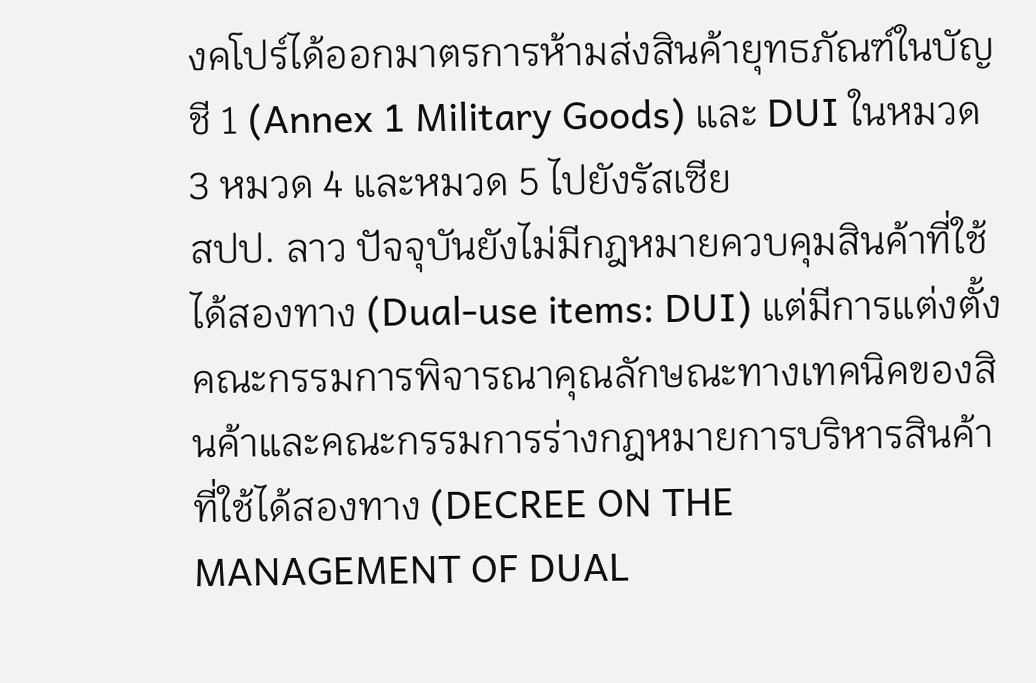งคโปร์ได้ออกมาตรการห้ามส่งสินค้ายุทธภัณฑ์ในบัญชี 1 (Annex 1 Military Goods) และ DUI ในหมวด 3 หมวด 4 และหมวด 5 ไปยังรัสเซีย
สปป. ลาว ปัจจุบันยังไม่มีกฎหมายควบคุมสินค้าที่ใช้ได้สองทาง (Dual-use items: DUI) แต่มีการแต่งตั้งคณะกรรมการพิจารณาคุณลักษณะทางเทคนิคของสินค้าและคณะกรรมการร่างกฎหมายการบริหารสินค้าที่ใช้ได้สองทาง (DECREE ON THE MANAGEMENT OF DUAL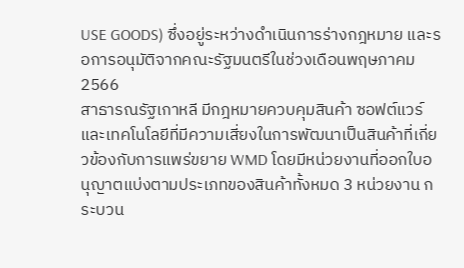USE GOODS) ซึ่งอยู่ระหว่างดำเนินการร่างกฎหมาย และรอการอนุมัติจากคณะรัฐมนตรีในช่วงเดือนพฤษภาคม 2566
สาธารณรัฐเกาหลี มีกฎหมายควบคุมสินค้า ซอฟต์แวร์และเทคโนโลยีที่มีความเสี่ยงในการพัฒนาเป็นสินค้าที่เกี่ยวข้องกับการแพร่ขยาย WMD โดยมีหน่วยงานที่ออกใบอนุญาตแบ่งตามประเภทของสินค้าทั้งหมด 3 หน่วยงาน กระบวน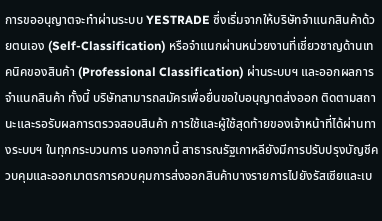การขออนุญาตจะทำผ่านระบบ YESTRADE ซึ่งเริ่มจากให้บริษัทจำแนกสินค้าด้วยตนเอง (Self-Classification) หรือจำแนกผ่านหน่วยงานที่เชี่ยวชาญด้านเทคนิคของสินค้า (Professional Classification) ผ่านระบบฯ และออกผลการจำแนกสินค้า ทั้งนี้ บริษัทสามารถสมัครเพื่อยื่นขอใบอนุญาตส่งออก ติดตามสถานะและรอรับผลการตรวจสอบสินค้า การใช้และผู้ใช้สุดท้ายของเจ้าหน้าที่ได้ผ่านทางระบบฯ ในทุกกระบวนการ นอกจากนี้ สาธารณรัฐเกาหลียังมีการปรับปรุงบัญชีควบคุมและออกมาตรการควบคุมการส่งออกสินค้าบางรายการไปยังรัสเซียและเบ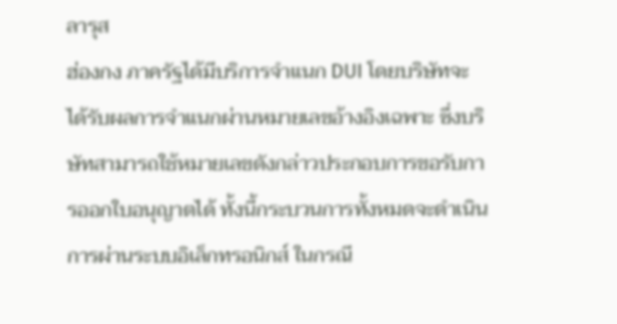ลารุส
ฮ่องกง ภาครัฐได้มีบริการจำแนก DUI โดยบริษัทจะได้รับผลการจำแนกผ่านหมายเลขอ้างอิงเฉพาะ ซึ่งบริษัทสามารถใช้หมายเลขดังกล่าวประกอบการขอรับการออกใบอนุญาตได้ ทั้งนี้กระบวนการทั้งหมดจะดำเนินการผ่านระบบอิเล็กทรอนิกส์ ในกรณี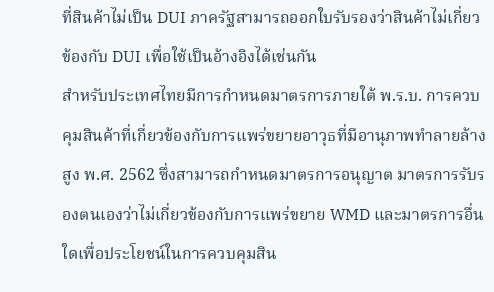ที่สินค้าไม่เป็น DUI ภาครัฐสามารถออกใบรับรองว่าสินค้าไม่เกี่ยวข้องกับ DUI เพื่อใช้เป็นอ้างอิงได้เช่นกัน
สำหรับประเทศไทยมีการกำหนดมาตรการภายใต้ พ.ร.บ. การควบคุมสินค้าที่เกี่ยวข้องกับการแพร่ขยายอาวุธที่มีอานุภาพทำลายล้างสูง พ.ศ. 2562 ซึ่งสามารถกำหนดมาตรการอนุญาต มาตรการรับรองตนเองว่าไม่เกี่ยวข้องกับการแพร่ขยาย WMD และมาตรการอื่นใดเพื่อประโยชน์ในการควบคุมสิน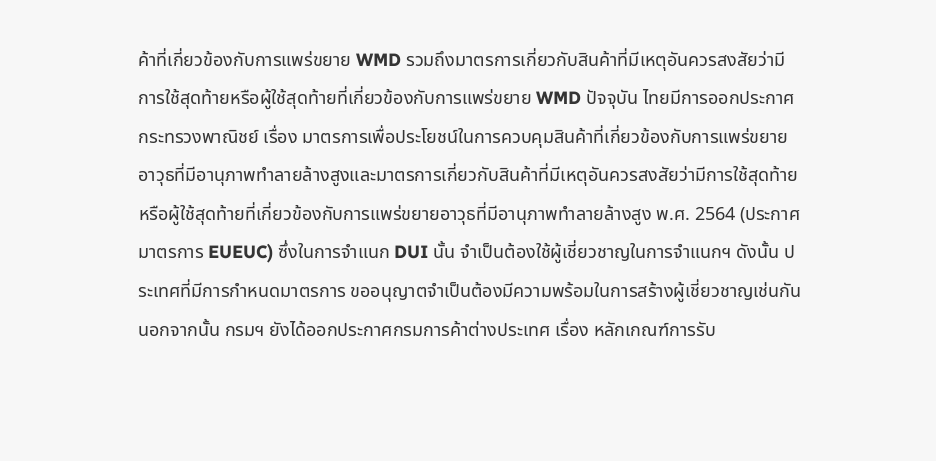ค้าที่เกี่ยวข้องกับการแพร่ขยาย WMD รวมถึงมาตรการเกี่ยวกับสินค้าที่มีเหตุอันควรสงสัยว่ามีการใช้สุดท้ายหรือผู้ใช้สุดท้ายที่เกี่ยวข้องกับการแพร่ขยาย WMD ปัจจุบัน ไทยมีการออกประกาศกระทรวงพาณิชย์ เรื่อง มาตรการเพื่อประโยชน์ในการควบคุมสินค้าที่เกี่ยวข้องกับการแพร่ขยายอาวุธที่มีอานุภาพทำลายล้างสูงและมาตรการเกี่ยวกับสินค้าที่มีเหตุอันควรสงสัยว่ามีการใช้สุดท้ายหรือผู้ใช้สุดท้ายที่เกี่ยวข้องกับการแพร่ขยายอาวุธที่มีอานุภาพทำลายล้างสูง พ.ศ. 2564 (ประกาศมาตรการ EUEUC) ซึ่งในการจำแนก DUI นั้น จำเป็นต้องใช้ผู้เชี่ยวชาญในการจำแนกฯ ดังนั้น ประเทศที่มีการกำหนดมาตรการ ขออนุญาตจำเป็นต้องมีความพร้อมในการสร้างผู้เชี่ยวชาญเช่นกัน นอกจากนั้น กรมฯ ยังได้ออกประกาศกรมการค้าต่างประเทศ เรื่อง หลักเกณฑ์การรับ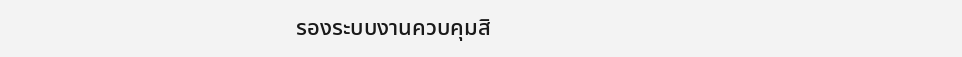รองระบบงานควบคุมสิ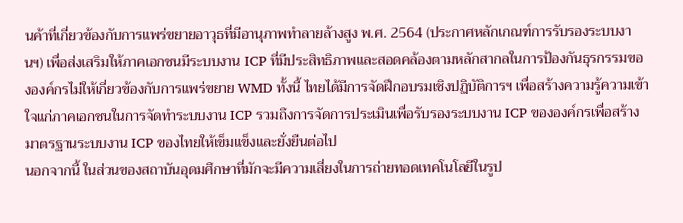นค้าที่เกี่ยวข้องกับการแพร่ขยายอาวุธที่มีอานุภาพทำลายล้างสูง พ.ศ. 2564 (ประกาศหลักเกณฑ์การรับรองระบบงานฯ) เพื่อส่งเสริมให้ภาคเอกชนมีระบบงาน ICP ที่มีประสิทธิภาพและสอดคล้องตามหลักสากลในการป้องกันธุรกรรมขององค์กรไม่ให้เกี่ยวข้องกับการแพร่ขยาย WMD ทั้งนี้ ไทยได้มีการจัดฝึกอบรมเชิงปฏิบัติการฯ เพื่อสร้างความรู้ความเข้าใจแก่ภาคเอกชนในการจัดทำระบบงาน ICP รวมถึงการจัดการประเมินเพื่อรับรองระบบงาน ICP ขององค์กรเพื่อสร้างมาตรฐานระบบงาน ICP ของไทยให้เข็มแข็งและยั่งยืนต่อไป
นอกจากนี้ ในส่วนของสถาบันอุดมศึกษาที่มักจะมีความเสี่ยงในการถ่ายทอดเทคโนโลยีในรูป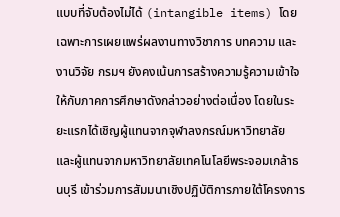แบบที่จับต้องไม่ได้ (intangible items) โดยเฉพาะการเผยแพร่ผลงานทางวิชาการ บทความ และงานวิจัย กรมฯ ยังคงเน้นการสร้างความรู้ความเข้าใจให้กับภาคการศึกษาดังกล่าวอย่างต่อเนื่อง โดยในระยะแรกได้เชิญผู้แทนจากจุฬาลงกรณ์มหาวิทยาลัย และผู้แทนจากมหาวิทยาลัยเทคโนโลยีพระจอมเกล้าธนบุรี เข้าร่วมการสัมมนาเชิงปฏิบัติการภายใต้โครงการ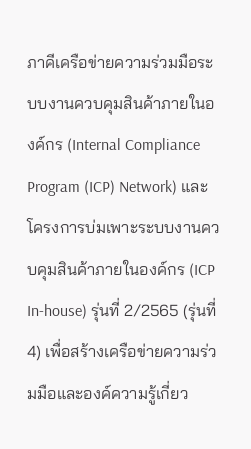ภาคีเครือข่ายความร่วมมือระบบงานควบคุมสินค้าภายในองค์กร (Internal Compliance Program (ICP) Network) และโครงการบ่มเพาะระบบงานควบคุมสินค้าภายในองค์กร (ICP In-house) รุ่นที่ 2/2565 (รุ่นที่ 4) เพื่อสร้างเครือข่ายความร่วมมือและองค์ความรู้เกี่ยว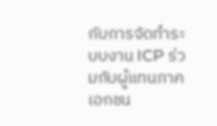กับการจัดทำระบบงาน ICP ร่วมกับผู้แทนภาคเอกชน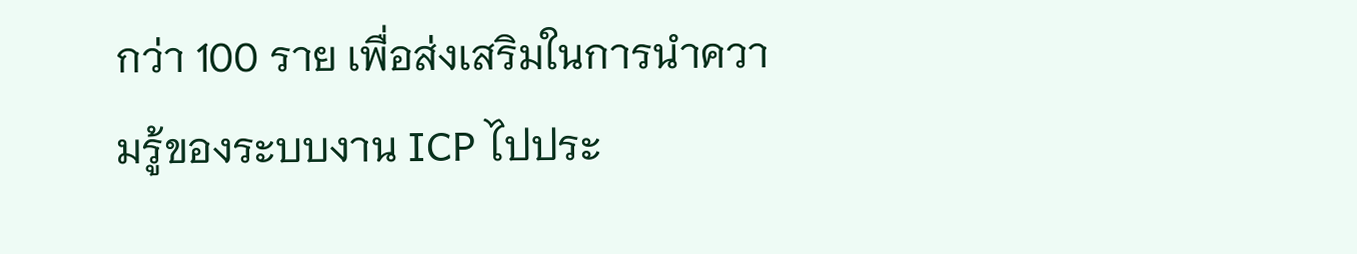กว่า 100 ราย เพื่อส่งเสริมในการนำความรู้ของระบบงาน ICP ไปประ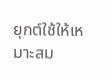ยุกต์ใช้ให้เหมาะสม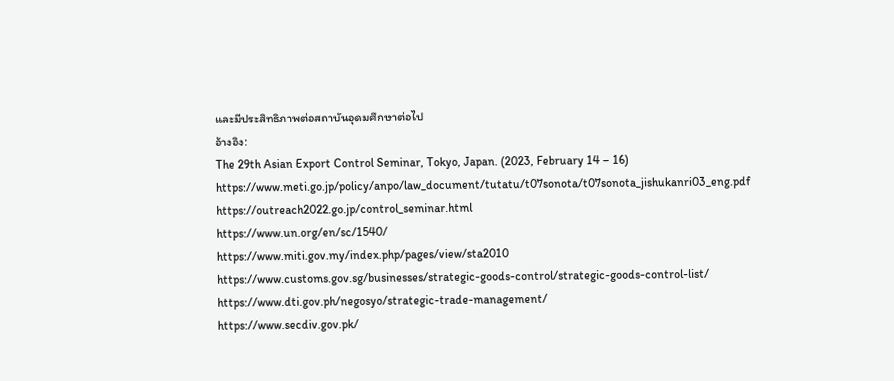และมีประสิทธิภาพต่อสถาบันอุดมศึกษาต่อไป
อ้างอิง:
The 29th Asian Export Control Seminar, Tokyo, Japan. (2023, February 14 – 16)
https://www.meti.go.jp/policy/anpo/law_document/tutatu/t07sonota/t07sonota_jishukanri03_eng.pdf
https://outreach2022.go.jp/control_seminar.html
https://www.un.org/en/sc/1540/
https://www.miti.gov.my/index.php/pages/view/sta2010
https://www.customs.gov.sg/businesses/strategic-goods-control/strategic-goods-control-list/
https://www.dti.gov.ph/negosyo/strategic-trade-management/
https://www.secdiv.gov.pk/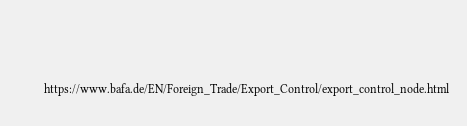https://www.bafa.de/EN/Foreign_Trade/Export_Control/export_control_node.html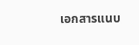เอกสารแนบ